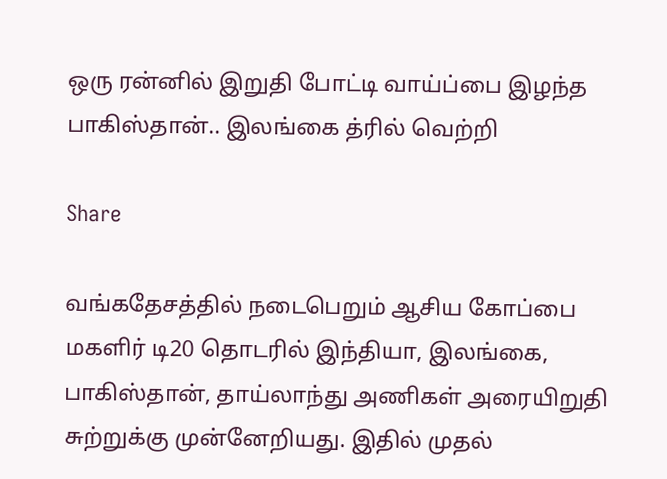ஒரு ரன்னில் இறுதி போட்டி வாய்ப்பை இழந்த பாகிஸ்தான்.. இலங்கை த்ரில் வெற்றி

Share

வங்கதேசத்தில் நடைபெறும் ஆசிய கோப்பை மகளிர் டி20 தொடரில் இந்தியா, இலங்கை, பாகிஸ்தான், தாய்லாந்து அணிகள் அரையிறுதி சுற்றுக்கு முன்னேறியது. இதில் முதல்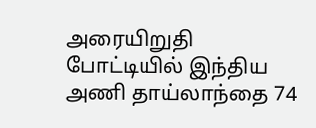அரையிறுதி போட்டியில் இந்திய அணி தாய்லாந்தை 74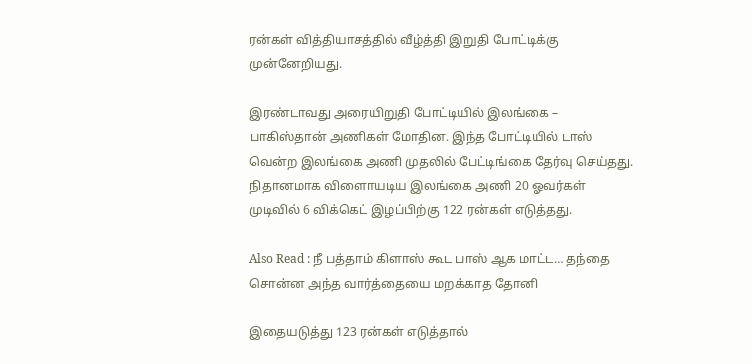ரன்கள் வித்தியாசத்தில் வீழ்த்தி இறுதி போட்டிக்கு முன்னேறியது.

இரண்டாவது அரையிறுதி போட்டியில் இலங்கை – பாகிஸ்தான் அணிகள் மோதின. இந்த போட்டியில் டாஸ் வென்ற இலங்கை அணி முதலில் பேட்டிங்கை தேர்வு செய்தது. நிதானமாக விளைாயடிய இலங்கை அணி 20 ஓவர்கள் முடிவில் 6 விக்கெட் இழப்பிற்கு 122 ரன்கள் எடுத்தது.

Also Read : நீ பத்தாம் கிளாஸ் கூட பாஸ் ஆக மாட்ட… தந்தை சொன்ன அந்த வார்த்தையை மறக்காத தோனி

இதையடுத்து 123 ரன்கள் எடுத்தால்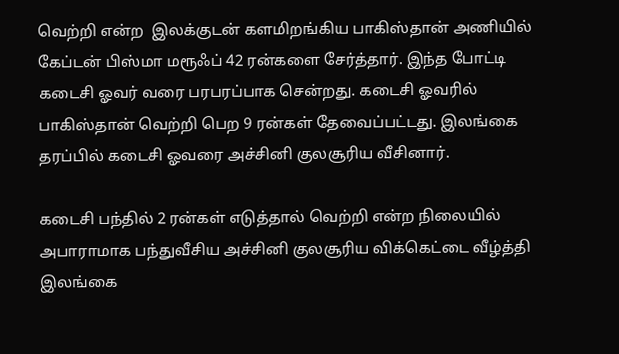வெற்றி என்ற  இலக்குடன் களமிறங்கிய பாகிஸ்தான் அணியில் கேப்டன் பிஸ்மா மரூஃப் 42 ரன்களை சேர்த்தார். இந்த போட்டி கடைசி ஓவர் வரை பரபரப்பாக சென்றது. கடைசி ஓவரில் பாகிஸ்தான் வெற்றி பெற 9 ரன்கள் தேவைப்பட்டது. இலங்கை தரப்பில் கடைசி ஓவரை அச்சினி குலசூரிய வீசினார்.

கடைசி பந்தில் 2 ரன்கள் எடுத்தால் வெற்றி என்ற நிலையில் அபாராமாக பந்துவீசிய அச்சினி குலசூரிய விக்கெட்டை வீழ்த்தி இலங்கை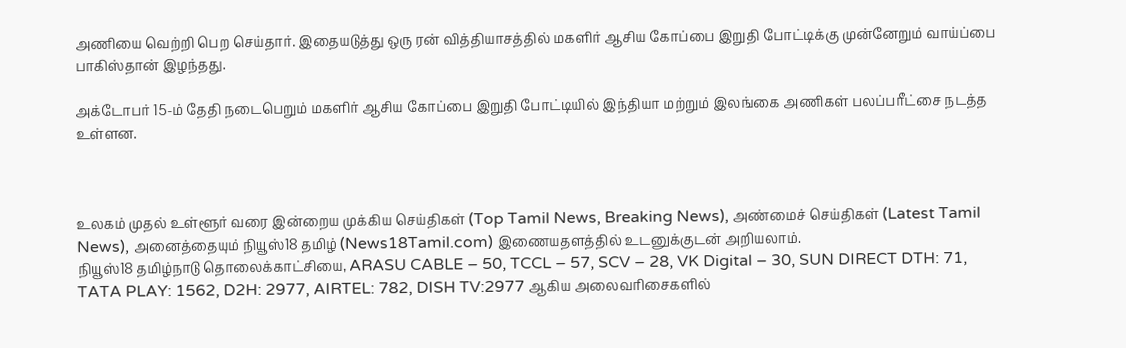அணியை வெற்றி பெற செய்தார். இதையடுத்து ஒரு ரன் வித்தியாசத்தில் மகளிர் ஆசிய கோப்பை இறுதி போட்டிக்கு முன்னேறும் வாய்ப்பை பாகிஸ்தான் இழந்தது.

அக்டோபர் 15-ம் தேதி நடைபெறும் மகளிர் ஆசிய கோப்பை இறுதி போட்டியில் இந்தியா மற்றும் இலங்கை அணிகள் பலப்பரீட்சை நடத்த உள்ளன.



உலகம் முதல் உள்ளூர் வரை இன்றைய முக்கிய செய்திகள் (Top Tamil News, Breaking News), அண்மைச் செய்திகள் (Latest Tamil News), அனைத்தையும் நியூஸ்18 தமிழ் (News18Tamil.com) இணையதளத்தில் உடனுக்குடன் அறியலாம்.
நியூஸ்18 தமிழ்நாடு தொலைக்காட்சியை, ARASU CABLE – 50, TCCL – 57, SCV – 28, VK Digital – 30, SUN DIRECT DTH: 71, TATA PLAY: 1562, D2H: 2977, AIRTEL: 782, DISH TV:2977 ஆகிய அலைவரிசைகளில்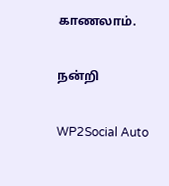காணலாம்.

நன்றி

WP2Social Auto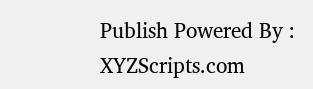Publish Powered By : XYZScripts.com